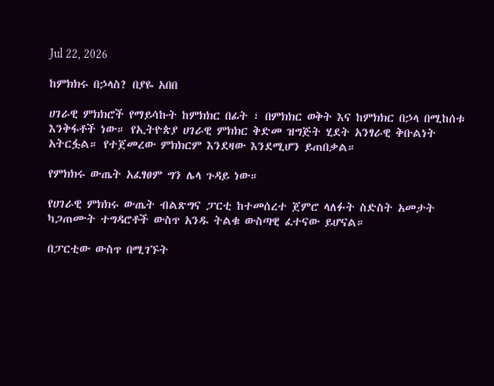Jul 22, 2026

ከምክክሩ በኃላስ? በያዬ አበበ

ሀገራዊ ምክክሮች የማይሳኩት ከምክክር በፊት ፣ በምክክር ወቅት እና ከምክክር በኃላ በሚከሰቱ እንቅፋቶች ነው። የኢትዮጵያ ሀገራዊ ምክክር ቅድመ ዝግጅት ሂደት አንፃራዊ ቅቡልነት አትርፏል። የተጀመረው ምክክርም እንደዛው እንደሚሆን ይጠበቃል።

የምክክሩ ውጤት አፈፃፀም ግን ሌላ ጉዳይ ነው።

የሀገራዊ ምክክሩ ውጤት ብልጽግና ፓርቲ ከተመሰረተ ጀምሮ ላለፉት ስድስት አመታት ካጋጠሙት ተግዳሮቶች ውስጥ አንዱ ትልቁ ውስጣዊ ፈተናው ይሆናል።

በፓርቲው ውስጥ በሚገኙት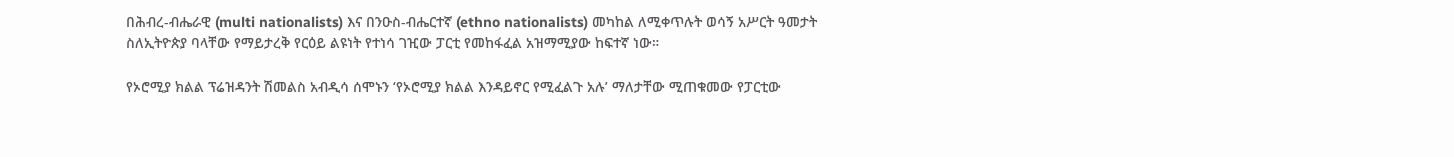በሕብረ-ብሔራዊ (multi nationalists) እና በንዑስ-ብሔርተኛ (ethno nationalists) መካከል ለሚቀጥሉት ወሳኝ አሥርት ዓመታት ስለኢትዮጵያ ባላቸው የማይታረቅ የርዕይ ልዩነት የተነሳ ገዢው ፓርቲ የመከፋፈል አዝማሚያው ከፍተኛ ነው።

የኦሮሚያ ክልል ፕሬዝዳንት ሽመልስ አብዲሳ ሰሞኑን ‘የኦሮሚያ ክልል እንዳይኖር የሚፈልጉ አሉ’ ማለታቸው ሚጠቁመው የፓርቲው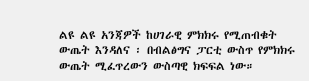ልዩ ልዩ አንጃዎች ከሀገራዊ ምክክሩ የሚጠብቁት ውጤት እንዳለና ፡ በብልፅግና ፓርቲ ውስጥ የምክክሩ ውጤት ሚፈጥረውን ውስጣዊ ክፍፍል ነው።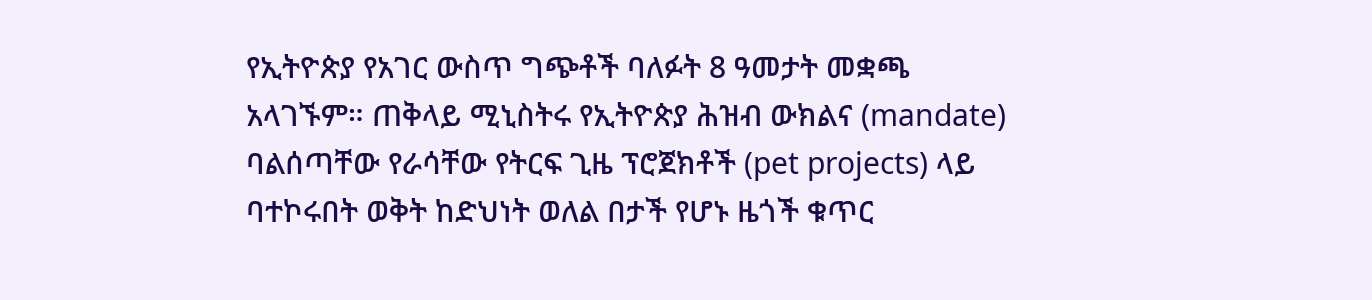የኢትዮጵያ የአገር ውስጥ ግጭቶች ባለፉት 8 ዓመታት መቋጫ አላገኙም። ጠቅላይ ሚኒስትሩ የኢትዮጵያ ሕዝብ ውክልና (mandate) ባልሰጣቸው የራሳቸው የትርፍ ጊዜ ፕሮጀክቶች (pet projects) ላይ ባተኮሩበት ወቅት ከድህነት ወለል በታች የሆኑ ዜጎች ቁጥር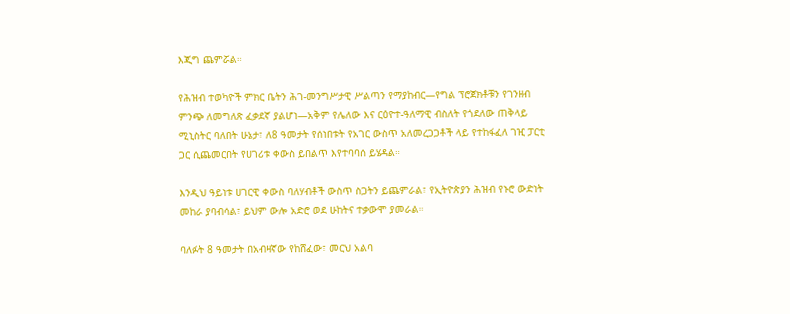እጂግ ጨምሯል።

የሕዝብ ተወካዮች ምክር ቤትን ሕገ-መንግሥታዊ ሥልጣን የማያከብር—የግል ፕሮጀክቶቹን የገንዘብ ምንጭ ለመግለጽ ፈቃደኛ ያልሆነ—አቅም የሌለው እና ርዕዮተ-ዓለማዊ ብስለት የጎደለው ጠቅላይ ሚኒስትር ባለበት ሁኔታ፣ ለ8 ዓመታት የሰነበቱት የአገር ውስጥ አለመረጋጋቶች ላይ የተከፋፈለ ገዢ ፓርቲ ጋር ሲጨመርበት የሀገሪቱ ቀውስ ይበልጥ እየተባባሰ ይሄዳል።

እንዲህ ዓይነቱ ሀገርዊ ቀውስ ባለሃብቶች ውስጥ ስጋትን ይጨምራል፣ የኢትዮጵያን ሕዝብ የኑሮ ውድነት መከራ ያባብሳል፣ ይህም ውሎ አድሮ ወደ ሁከትና ተቃውሞ ያመራል።

ባለፉት 8 ዓመታት በአብዛኛው የከሸፈው፣ መርህ አልባ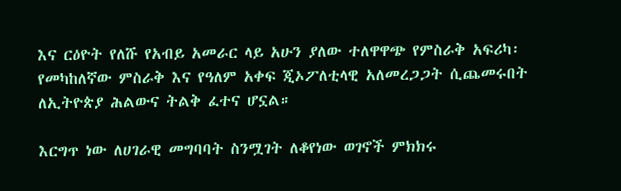እና ርዕዮት የለሹ የአብይ አመራር ላይ አሁን ያለው ተለዋዋጭ የምስራቅ አፍሪካ፡ የመካከለኛው ምስራቅ እና የዓለም አቀፍ ጂኦፖለቲላዊ አለመረጋጋት ሲጨመሩበት ለኢትዮጵያ ሕልውና ትልቅ ፈተና ሆኗል።

እርግጥ ነው ለሀገራዊ መግባባት ስንሟገት ለቆየነው ወገኖች ምክክሩ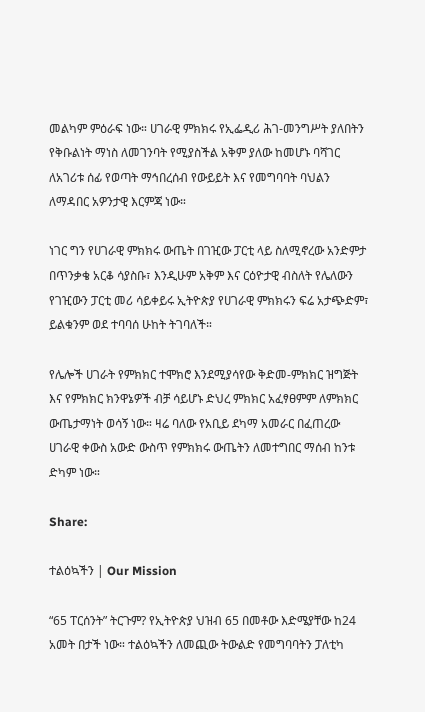መልካም ምዕራፍ ነው። ሀገራዊ ምክክሩ የኢፌዲሪ ሕገ-መንግሥት ያለበትን የቅቡልነት ማነስ ለመገንባት የሚያስችል አቅም ያለው ከመሆኑ ባሻገር ለአገሪቱ ሰፊ የወጣት ማኅበረሰብ የውይይት እና የመግባባት ባህልን ለማዳበር አዎንታዊ እርምጃ ነው።

ነገር ግን የሀገራዊ ምክክሩ ውጤት በገዢው ፓርቲ ላይ ስለሚኖረው አንድምታ በጥንቃቄ አርቆ ሳያስቡ፣ እንዲሁም አቅም እና ርዕዮታዊ ብስለት የሌለውን የገዢውን ፓርቲ መሪ ሳይቀይሩ ኢትዮጵያ የሀገራዊ ምክክሩን ፍሬ አታጭድም፣ ይልቁንም ወደ ተባባሰ ሁከት ትገባለች።

የሌሎች ሀገራት የምክክር ተሞክሮ እንደሚያሳየው ቅድመ-ምክክር ዝግጅት እና የምክክር ክንዋኔዎች ብቻ ሳይሆኑ ድህረ ምክክር አፈፃፀምም ለምክክር ውጤታማነት ወሳኝ ነው። ዛሬ ባለው የአቢይ ደካማ አመራር በፈጠረው ሀገራዊ ቀውስ አውድ ውስጥ የምክክሩ ውጤትን ለመተግበር ማሰብ ከንቱ ድካም ነው።

Share:

ተልዕኳችን | Our Mission

“65 ፐርሰንት” ትርጉም? የኢትዮጵያ ህዝብ 65 በመቶው እድሜያቸው ከ24 አመት በታች ነው። ተልዕኳችን ለመጪው ትውልድ የመግባባትን ፓለቲካ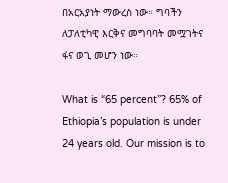በአርአያነት ማውረስ ነው። ግባችን ለፓለቲካዊ እርቅና መግባባት መሟገትና ፋና ወጊ መሆን ነው።

What is “65 percent”? 65% of Ethiopia’s population is under 24 years old. Our mission is to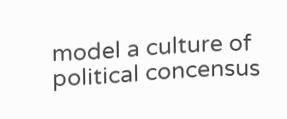model a culture of political concensus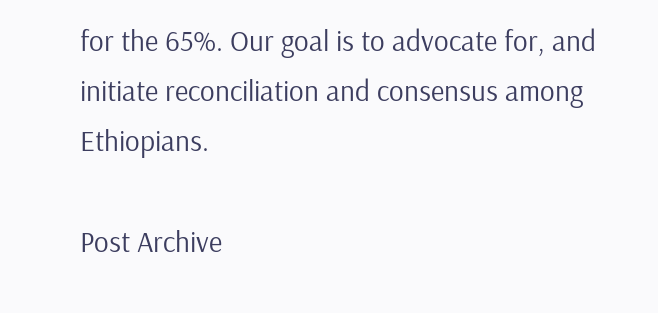for the 65%. Our goal is to advocate for, and initiate reconciliation and consensus among Ethiopians.

Post Archive